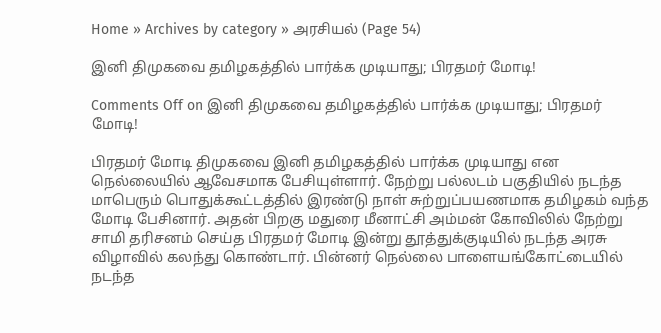Home » Archives by category » அரசியல் (Page 54)

இனி திமுகவை தமிழகத்தில் பார்க்க முடியாது; பிரதமர் மோடி!

Comments Off on இனி திமுகவை தமிழகத்தில் பார்க்க முடியாது; பிரதமர் மோடி!

பிரதமர் மோடி திமுகவை இனி தமிழகத்தில் பார்க்க முடியாது என நெல்லையில் ஆவேசமாக பேசியுள்ளார். நேற்று பல்லடம் பகுதியில் நடந்த மாபெரும் பொதுக்கூட்டத்தில் இரண்டு நாள் சுற்றுப்பயணமாக தமிழகம் வந்த மோடி பேசினார். அதன் பிறகு மதுரை மீனாட்சி அம்மன் கோவிலில் நேற்று சாமி தரிசனம் செய்த பிரதமர் மோடி இன்று தூத்துக்குடியில் நடந்த அரசு விழாவில் கலந்து கொண்டார். பின்னர் நெல்லை பாளையங்கோட்டையில் நடந்த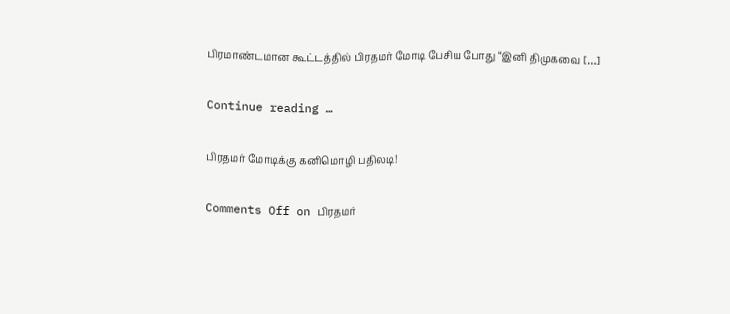பிரமாண்டமான கூட்டத்தில் பிரதமர் மோடி பேசிய போது “இனி திமுகவை […]

Continue reading …

பிரதமர் மோடிக்கு கனிமொழி பதிலடி!

Comments Off on பிரதமர்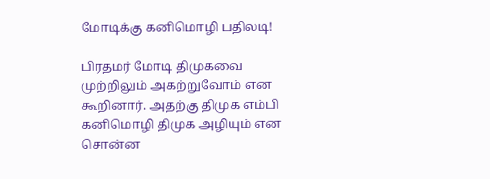மோடிக்கு கனிமொழி பதிலடி!

பிரதமர் மோடி திமுகவை முற்றிலும் அகற்றுவோம் என கூறினார். அதற்கு திமுக எம்பி கனிமொழி திமுக அழியும் என சொன்ன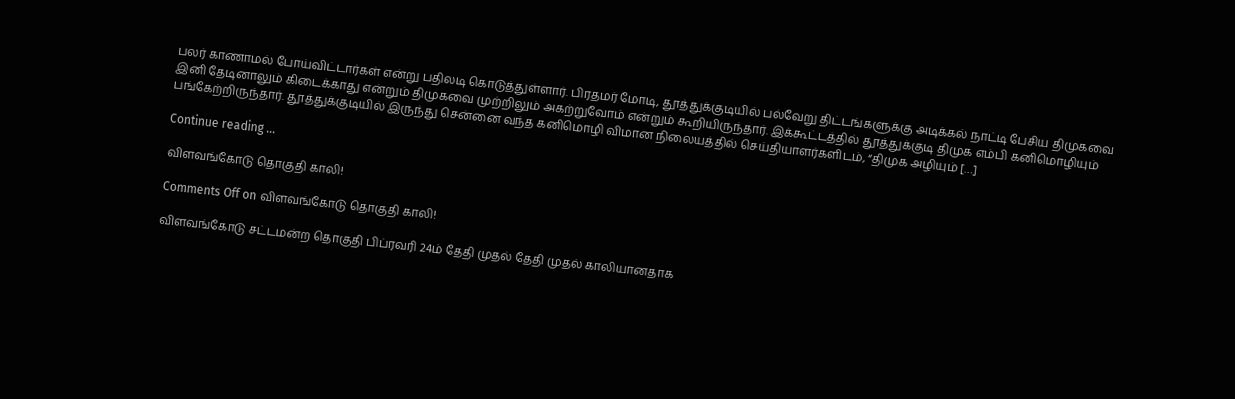பலர் காணாமல் போய்விட்டார்கள் என்று பதிலடி கொடுத்துள்ளார். பிரதமர் மோடி, தூத்துக்குடியில் பல்வேறு திட்டங்களுக்கு அடிக்கல் நாட்டி பேசிய திமுகவை இனி தேடினாலும் கிடைக்காது என்றும் திமுகவை முற்றிலும் அகற்றுவோம் என்றும் கூறியிருந்தார். இக்கூட்டத்தில் தூத்துக்குடி திமுக எம்பி கனிமொழியும் பங்கேற்றிருந்தார். தூத்துக்குடியில் இருந்து சென்னை வந்த கனிமொழி விமான நிலையத்தில் செய்தியாளர்களிடம், “திமுக அழியும் […]

Continue reading …

விளவங்கோடு தொகுதி காலி!

Comments Off on விளவங்கோடு தொகுதி காலி!

விளவங்கோடு சட்டமன்ற தொகுதி பிப்ரவரி 24ம் தேதி முதல் தேதி முதல் காலியானதாக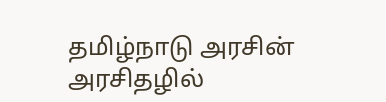தமிழ்நாடு அரசின் அரசிதழில்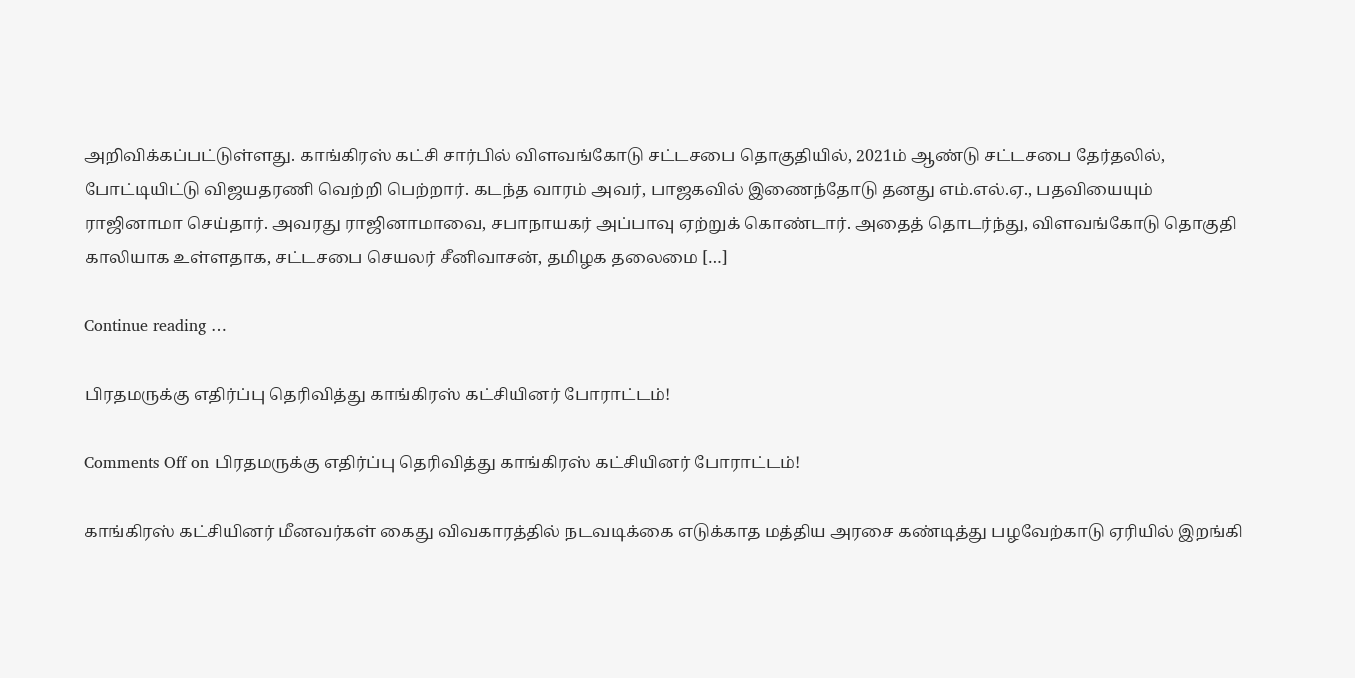அறிவிக்கப்பட்டுள்ளது. காங்கிரஸ் கட்சி சார்பில் விளவங்கோடு சட்டசபை தொகுதியில், 2021ம் ஆண்டு சட்டசபை தேர்தலில், போட்டியிட்டு விஜயதரணி வெற்றி பெற்றார். கடந்த வாரம் அவர், பாஜகவில் இணைந்தோடு தனது எம்.எல்.ஏ., பதவியையும் ராஜினாமா செய்தார். அவரது ராஜினாமாவை, சபாநாயகர் அப்பாவு ஏற்றுக் கொண்டார். அதைத் தொடர்ந்து, விளவங்கோடு தொகுதி காலியாக உள்ளதாக, சட்டசபை செயலர் சீனிவாசன், தமிழக தலைமை […]

Continue reading …

பிரதமருக்கு எதிர்ப்பு தெரிவித்து காங்கிரஸ் கட்சியினர் போராட்டம்!

Comments Off on பிரதமருக்கு எதிர்ப்பு தெரிவித்து காங்கிரஸ் கட்சியினர் போராட்டம்!

காங்கிரஸ் கட்சியினர் மீனவர்கள் கைது விவகாரத்தில் நடவடிக்கை எடுக்காத மத்திய அரசை கண்டித்து பழவேற்காடு ஏரியில் இறங்கி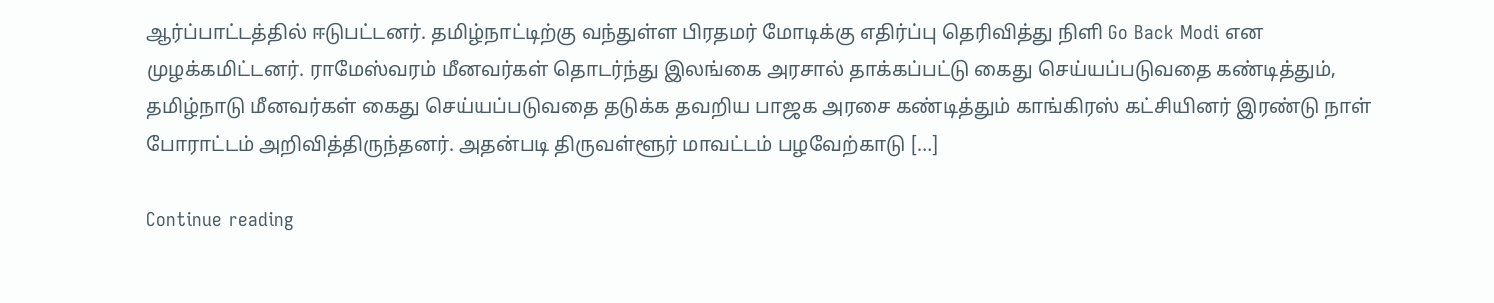ஆர்ப்பாட்டத்தில் ஈடுபட்டனர். தமிழ்நாட்டிற்கு வந்துள்ள பிரதமர் மோடிக்கு எதிர்ப்பு தெரிவித்து நிளி Go Back Modi என முழக்கமிட்டனர். ராமேஸ்வரம் மீனவர்கள் தொடர்ந்து இலங்கை அரசால் தாக்கப்பட்டு கைது செய்யப்படுவதை கண்டித்தும், தமிழ்நாடு மீனவர்கள் கைது செய்யப்படுவதை தடுக்க தவறிய பாஜக அரசை கண்டித்தும் காங்கிரஸ் கட்சியினர் இரண்டு நாள் போராட்டம் அறிவித்திருந்தனர். அதன்படி திருவள்ளூர் மாவட்டம் பழவேற்காடு […]

Continue reading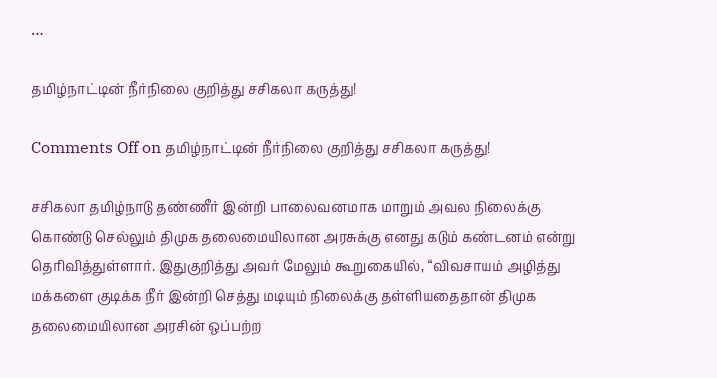…

தமிழ்நாட்டின் நீர்நிலை குறித்து சசிகலா கருத்து!

Comments Off on தமிழ்நாட்டின் நீர்நிலை குறித்து சசிகலா கருத்து!

சசிகலா தமிழ்நாடு தண்ணீர் இன்றி பாலைவனமாக மாறும் அவல நிலைக்கு கொண்டு செல்லும் திமுக தலைமையிலான அரசுக்கு எனது கடும் கண்டனம் என்று தெரிவித்துள்ளார். இதுகுறித்து அவர் மேலும் கூறுகையில், “விவசாயம் அழித்து மக்களை குடிக்க நீர் இன்றி செத்து மடியும் நிலைக்கு தள்ளியதைதான் திமுக தலைமையிலான அரசின் ஒப்பற்ற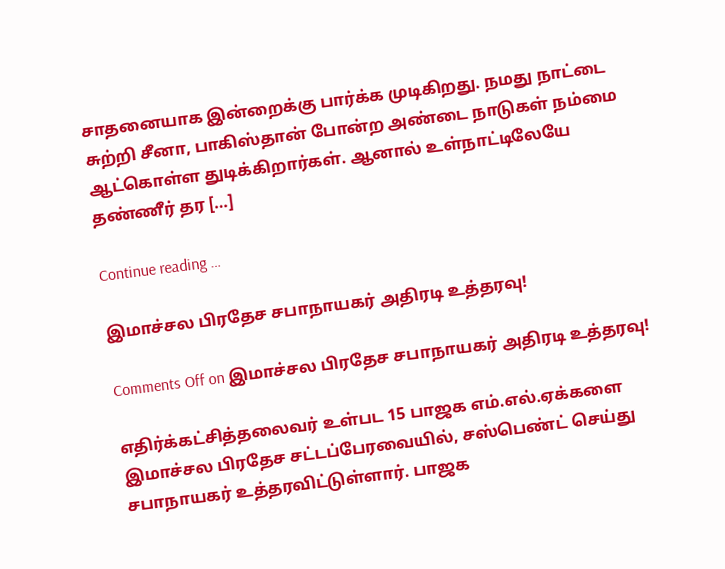சாதனையாக இன்றைக்கு பார்க்க முடிகிறது. நமது நாட்டை சுற்றி சீனா, பாகிஸ்தான் போன்ற அண்டை நாடுகள் நம்மை ஆட்கொள்ள துடிக்கிறார்கள். ஆனால் உள்நாட்டிலேயே தண்ணீர் தர […]

Continue reading …

இமாச்சல பிரதேச சபாநாயகர் அதிரடி உத்தரவு!

Comments Off on இமாச்சல பிரதேச சபாநாயகர் அதிரடி உத்தரவு!

எதிர்க்கட்சித்தலைவர் உள்பட 15 பாஜக எம்.எல்.ஏக்களை இமாச்சல பிரதேச சட்டப்பேரவையில், சஸ்பெண்ட் செய்து சபாநாயகர் உத்தரவிட்டுள்ளார். பாஜக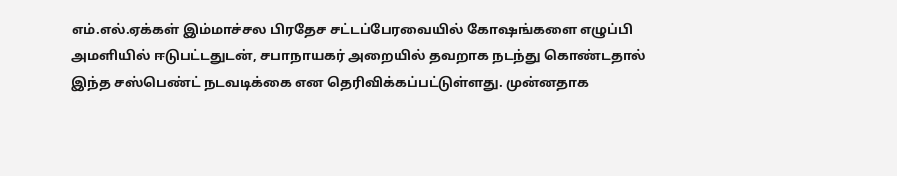எம்.எல்.ஏக்கள் இம்மாச்சல பிரதேச சட்டப்பேரவையில் கோஷங்களை எழுப்பி அமளியில் ஈடுபட்டதுடன், சபாநாயகர் அறையில் தவறாக நடந்து கொண்டதால் இந்த சஸ்பெண்ட் நடவடிக்கை என தெரிவிக்கப்பட்டுள்ளது. முன்னதாக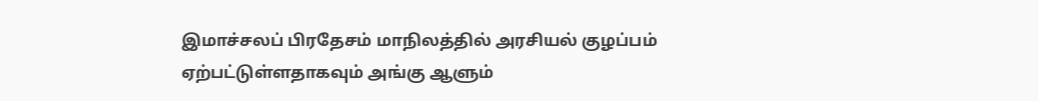இமாச்சலப் பிரதேசம் மாநிலத்தில் அரசியல் குழப்பம் ஏற்பட்டுள்ளதாகவும் அங்கு ஆளும்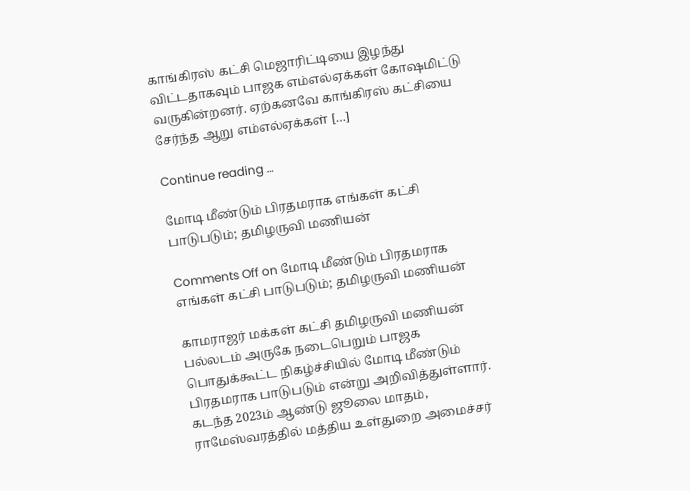காங்கிரஸ் கட்சி மெஜாரிட்டியை இழந்து விட்டதாகவும் பாஜக எம்எல்ஏக்கள் கோஷமிட்டு வருகின்றனர். ஏற்கனவே காங்கிரஸ் கட்சியை சேர்ந்த ஆறு எம்எல்ஏக்கள் […]

Continue reading …

மோடி மீண்டும் பிரதமராக எங்கள் கட்சி பாடுபடும்; தமிழருவி மணியன்

Comments Off on மோடி மீண்டும் பிரதமராக எங்கள் கட்சி பாடுபடும்; தமிழருவி மணியன்

காமராஜர் மக்கள் கட்சி தமிழருவி மணியன் பல்லடம் அருகே நடைபெறும் பாஜக பொதுக்கூட்ட நிகழ்ச்சியில் மோடி மீண்டும் பிரதமராக பாடுபடும் என்று அறிவித்துள்ளார். கடந்த 2023ம் ஆண்டு ஜூலை மாதம், ராமேஸ்வரத்தில் மத்திய உள்துறை அமைச்சர்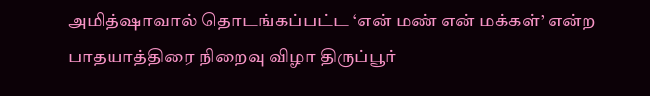அமித்ஷாவால் தொடங்கப்பட்ட ‘என் மண் என் மக்கள்’ என்ற பாதயாத்திரை நிறைவு விழா திருப்பூர்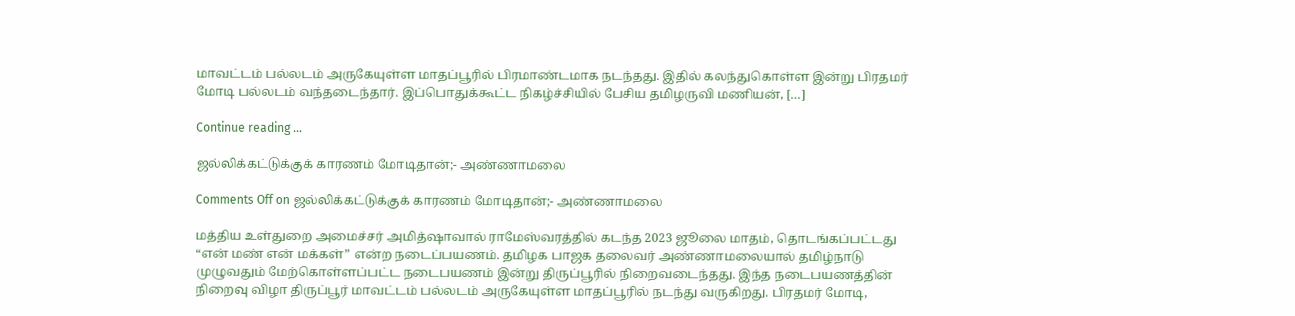மாவட்டம் பல்லடம் அருகேயுள்ள மாதப்பூரில் பிரமாண்டமாக நடந்தது. இதில் கலந்துகொள்ள இன்று பிரதமர் மோடி பல்லடம் வந்தடைந்தார். இப்பொதுக்கூட்ட நிகழ்ச்சியில் பேசிய தமிழருவி மணியன், […]

Continue reading …

ஜல்லிக்கட்டுக்குக் காரணம் மோடிதான்;- அண்ணாமலை

Comments Off on ஜல்லிக்கட்டுக்குக் காரணம் மோடிதான்;- அண்ணாமலை

மத்திய உள்துறை அமைச்சர் அமித்ஷாவால் ராமேஸ்வரத்தில் கடந்த 2023 ஜூலை மாதம், தொடங்கப்பட்டது “என் மண் என் மக்கள்” என்ற நடைப்பயணம். தமிழக பாஜக தலைவர் அண்ணாமலையால் தமிழ்நாடு முழுவதும் மேற்கொள்ளப்பட்ட நடைபயணம் இன்று திருப்பூரில் நிறைவடைந்தது. இந்த நடைபயணத்தின் நிறைவு விழா திருப்பூர் மாவட்டம் பல்லடம் அருகேயுள்ள மாதப்பூரில் நடந்து வருகிறது. பிரதமர் மோடி,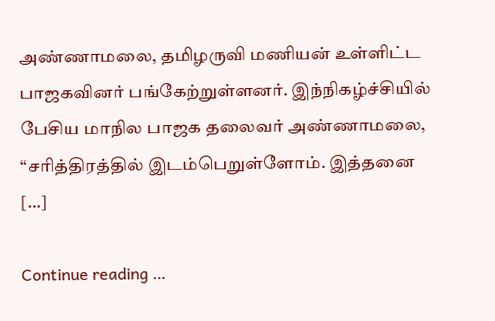அண்ணாமலை, தமிழருவி மணியன் உள்ளிட்ட பாஜகவினர் பங்கேற்றுள்ளனர். இந்நிகழ்ச்சியில் பேசிய மாநில பாஜக தலைவர் அண்ணாமலை, “சரித்திரத்தில் இடம்பெறுள்ளோம். இத்தனை […]

Continue reading …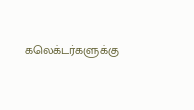கலெக்டர்களுக்கு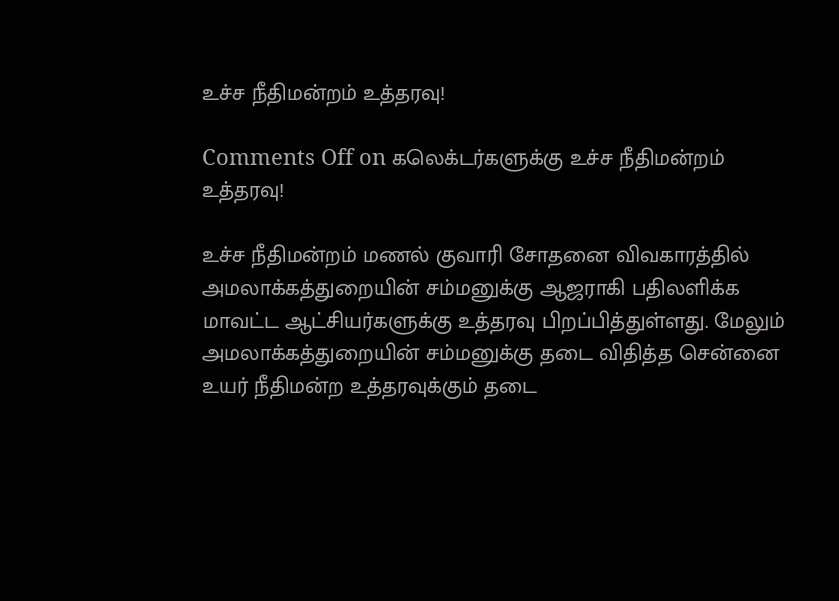உச்ச நீதிமன்றம் உத்தரவு!

Comments Off on கலெக்டர்களுக்கு உச்ச நீதிமன்றம் உத்தரவு!

உச்ச நீதிமன்றம் மணல் குவாரி சோதனை விவகாரத்தில் அமலாக்கத்துறையின் சம்மனுக்கு ஆஜராகி பதிலளிக்க மாவட்ட ஆட்சியர்களுக்கு உத்தரவு பிறப்பித்துள்ளது. மேலும் அமலாக்கத்துறையின் சம்மனுக்கு தடை விதித்த சென்னை உயர் நீதிமன்ற உத்தரவுக்கும் தடை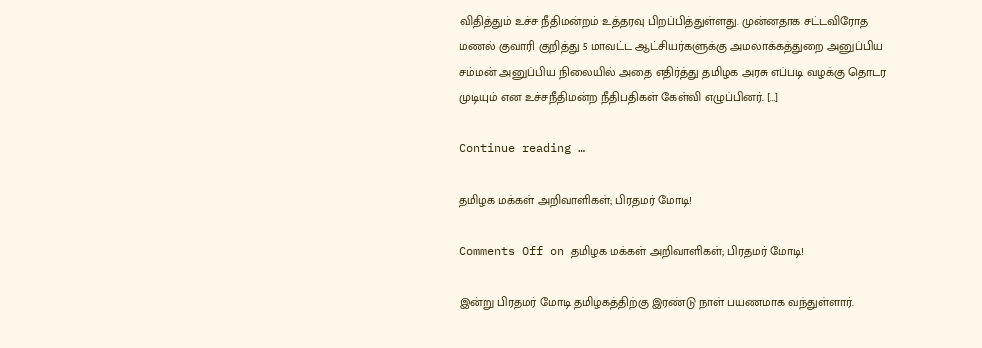விதித்தும் உச்ச நீதிமன்றம் உத்தரவு பிறப்பித்துள்ளது. முன்னதாக சட்டவிரோத மணல் குவாரி குறித்து 5 மாவட்ட ஆட்சியர்களுக்கு அமலாக்கத்துறை அனுப்பிய சம்மன் அனுப்பிய நிலையில் அதை எதிர்த்து தமிழக அரசு எப்படி வழக்கு தொடர முடியும் என உச்சநீதிமன்ற நீதிபதிகள் கேள்வி எழுப்பினர். […]

Continue reading …

தமிழக மக்கள் அறிவாளிகள்; பிரதமர் மோடி!

Comments Off on தமிழக மக்கள் அறிவாளிகள்; பிரதமர் மோடி!

இன்று பிரதமர் மோடி தமிழகத்திற்கு இரண்டு நாள் பயணமாக வந்துள்ளார்.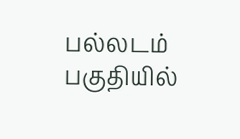பல்லடம் பகுதியில்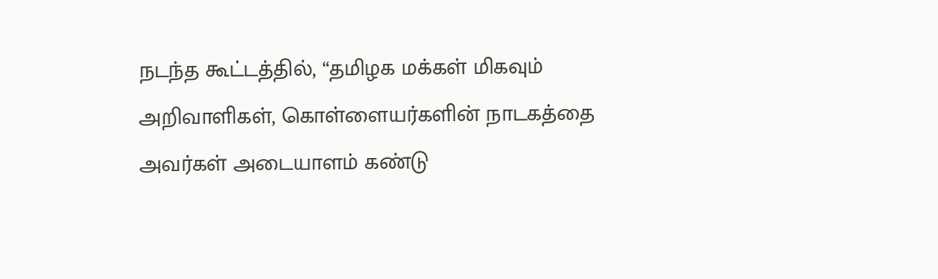நடந்த கூட்டத்தில், “தமிழக மக்கள் மிகவும் அறிவாளிகள், கொள்ளையர்களின் நாடகத்தை அவர்கள் அடையாளம் கண்டு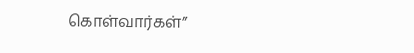கொள்வார்கள்”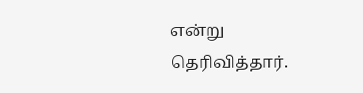என்று தெரிவித்தார்.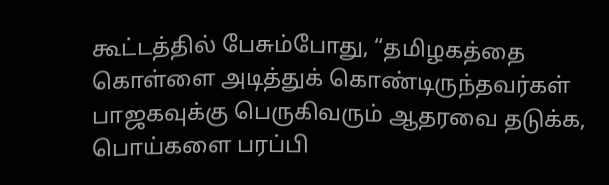கூட்டத்தில் பேசும்போது, “தமிழகத்தை கொள்ளை அடித்துக் கொண்டிருந்தவர்கள் பாஜகவுக்கு பெருகிவரும் ஆதரவை தடுக்க, பொய்களை பரப்பி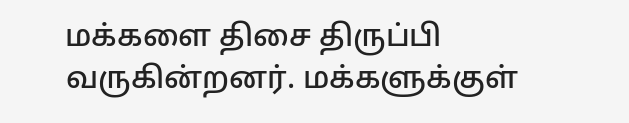மக்களை திசை திருப்பி வருகின்றனர். மக்களுக்குள்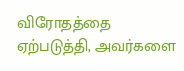விரோதத்தை ஏற்படுத்தி, அவர்களை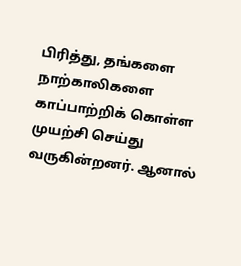பிரித்து, தங்களை நாற்காலிகளை காப்பாற்றிக் கொள்ள முயற்சி செய்து வருகின்றனர். ஆனால்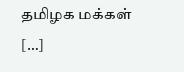தமிழக மக்கள் […]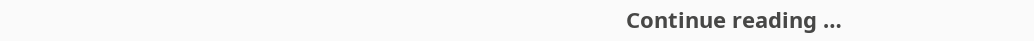Continue reading …